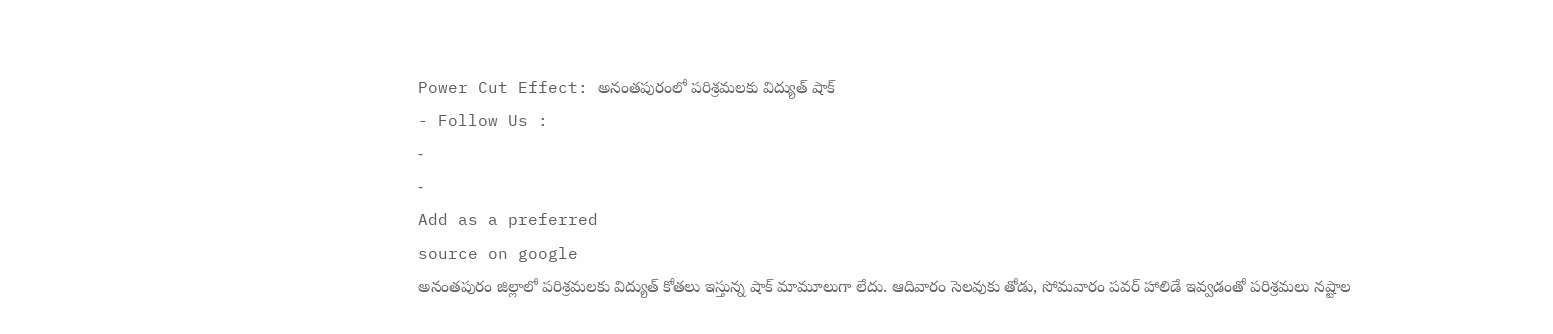Power Cut Effect: అనంతపురంలో పరిశ్రమలకు విద్యుత్ షాక్
- Follow Us :
-
-
Add as a preferred
source on google
అనంతపురం జిల్లాలో పరిశ్రమలకు విద్యుత్ కోతలు ఇస్తున్న షాక్ మామూలుగా లేదు. ఆదివారం సెలవుకు తోడు, సోమవారం పవర్ హాలిడే ఇవ్వడంతో పరిశ్రమలు నష్టాల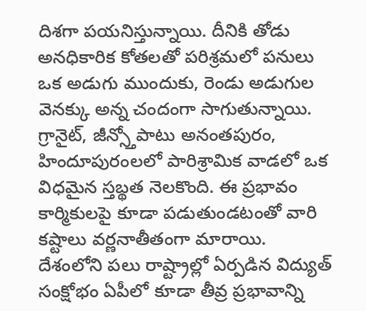దిశగా పయనిస్తున్నాయి. దీనికి తోడు అనధికారిక కోతలతో పరిశ్రమలో పనులు ఒక అడుగు ముందుకు, రెండు అడుగుల వెనక్కు అన్న చందంగా సాగుతున్నాయి. గ్రానైట్, జీన్స్తోపాటు అనంతపురం, హిందూపురంలలో పారిశ్రామిక వాడలో ఒక విధమైన స్తబ్థత నెలకొంది. ఈ ప్రభావం కార్మికులపై కూడా పడుతుండటంతో వారి కష్టాలు వర్ణనాతీతంగా మారాయి.
దేశంలోని పలు రాష్ట్రాల్లో ఏర్పడిన విద్యుత్ సంక్షోభం ఏపీలో కూడా తీవ్ర ప్రభావాన్ని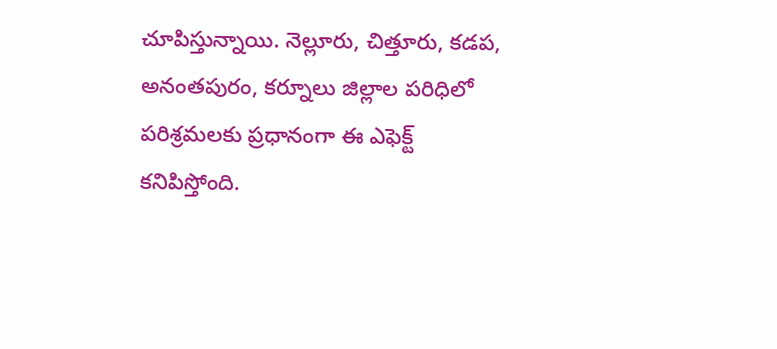చూపిస్తున్నాయి. నెల్లూరు, చిత్తూరు, కడప, అనంతపురం, కర్నూలు జిల్లాల పరిధిలో పరిశ్రమలకు ప్రధానంగా ఈ ఎఫెక్ట్ కనిపిస్తోంది.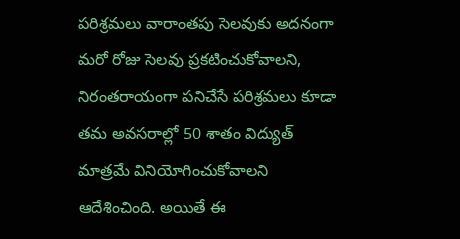పరిశ్రమలు వారాంతపు సెలవుకు అదనంగా మరో రోజు సెలవు ప్రకటించుకోవాలని, నిరంతరాయంగా పనిచేసే పరిశ్రమలు కూడా తమ అవసరాల్లో 50 శాతం విద్యుత్ మాత్రమే వినియోగించుకోవాలని ఆదేశించింది. అయితే ఈ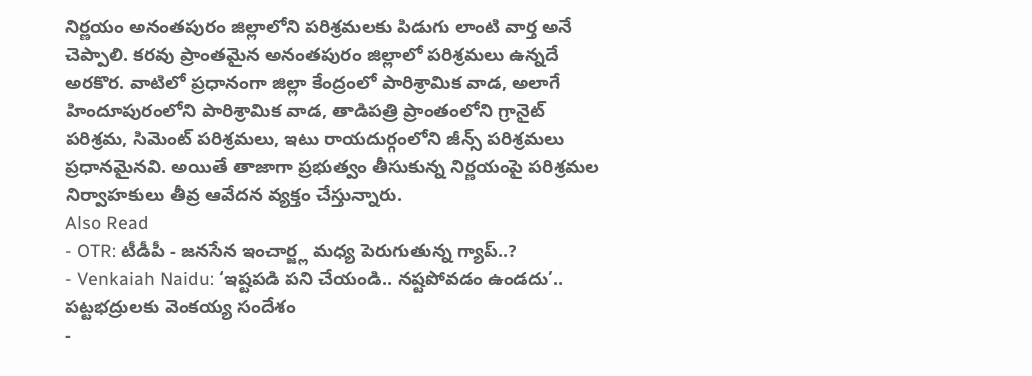నిర్ణయం అనంతపురం జిల్లాలోని పరిశ్రమలకు పిడుగు లాంటి వార్త అనే చెప్పాలి. కరవు ప్రాంతమైన అనంతపురం జిల్లాలో పరిశ్రమలు ఉన్నదే అరకొర. వాటిలో ప్రధానంగా జిల్లా కేంద్రంలో పారిశ్రామిక వాడ, అలాగే హిందూపురంలోని పారిశ్రామిక వాడ, తాడిపత్రి ప్రాంతంలోని గ్రానైట్ పరిశ్రమ, సిమెంట్ పరిశ్రమలు, ఇటు రాయదుర్గంలోని జీన్స్ పరిశ్రమలు ప్రధానమైనవి. అయితే తాజాగా ప్రభుత్వం తీసుకున్న నిర్ణయంపై పరిశ్రమల నిర్వాహకులు తీవ్ర ఆవేదన వ్యక్తం చేస్తున్నారు.
Also Read
- OTR: టీడీపీ - జనసేన ఇంచార్జ్ల మధ్య పెరుగుతున్న గ్యాప్..?
- Venkaiah Naidu: ‘ఇష్టపడి పని చేయండి.. నష్టపోవడం ఉండదు’.. పట్టభద్రులకు వెంకయ్య సందేశం
-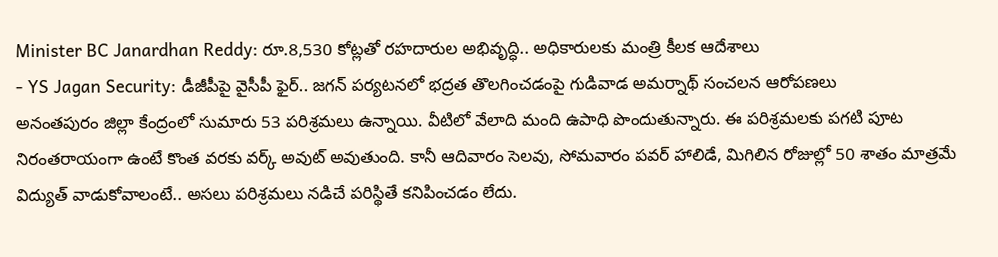Minister BC Janardhan Reddy: రూ.8,530 కోట్లతో రహదారుల అభివృద్ధి.. అధికారులకు మంత్రి కీలక ఆదేశాలు
- YS Jagan Security: డీజీపీపై వైసీపీ ఫైర్.. జగన్ పర్యటనలో భద్రత తొలగించడంపై గుడివాడ అమర్నాథ్ సంచలన ఆరోపణలు
అనంతపురం జిల్లా కేంద్రంలో సుమారు 53 పరిశ్రమలు ఉన్నాయి. వీటిలో వేలాది మంది ఉపాధి పొందుతున్నారు. ఈ పరిశ్రమలకు పగటి పూట నిరంతరాయంగా ఉంటే కొంత వరకు వర్క్ అవుట్ అవుతుంది. కానీ ఆదివారం సెలవు, సోమవారం పవర్ హాలిడే, మిగిలిన రోజుల్లో 50 శాతం మాత్రమే విద్యుత్ వాడుకోవాలంటే.. అసలు పరిశ్రమలు నడిచే పరిస్థితే కనిపించడం లేదు.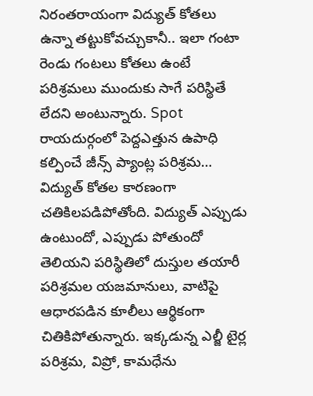నిరంతరాయంగా విద్యుత్ కోతలు ఉన్నా తట్టుకోవచ్చుకానీ.. ఇలా గంటా రెండు గంటలు కోతలు ఉంటే పరిశ్రమలు ముందుకు సాగే పరిస్థితే లేదని అంటున్నారు. Spot
రాయదుర్గంలో పెద్దఎత్తున ఉపాధి కల్పించే జీన్స్ ప్యాంట్ల పరిశ్రమ… విద్యుత్ కోతల కారణంగా చతికిలపడిపోతోంది. విద్యుత్ ఎప్పుడు ఉంటుందో, ఎప్పుడు పోతుందో తెలియని పరిస్థితిలో దుస్తుల తయారీ పరిశ్రమల యజమానులు, వాటిపై ఆధారపడిన కూలీలు ఆర్థికంగా చితికిపోతున్నారు. ఇక్కడున్న ఎల్జీ టైర్ల పరిశ్రమ, విప్రో, కామధేను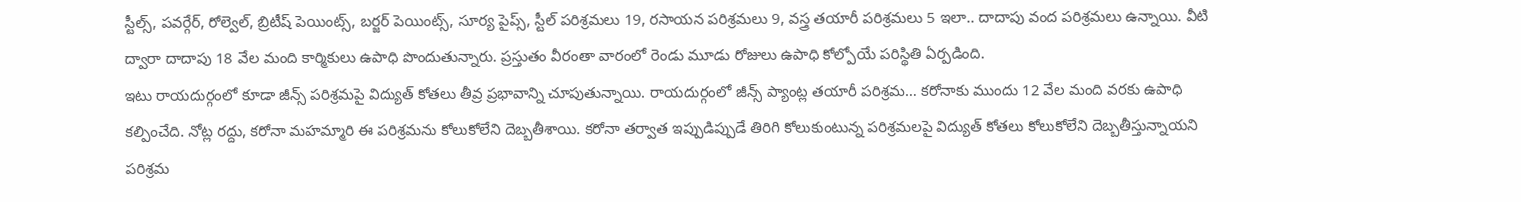స్టీల్స్, పవర్గేర్, రోల్వెల్, బ్రిటీష్ పెయింట్స్, బర్జర్ పెయింట్స్, సూర్య పైప్స్, స్టీల్ పరిశ్రమలు 19, రసాయన పరిశ్రమలు 9, వస్త్ర తయారీ పరిశ్రమలు 5 ఇలా.. దాదాపు వంద పరిశ్రమలు ఉన్నాయి. వీటి ద్వారా దాదాపు 18 వేల మంది కార్మికులు ఉపాధి పొందుతున్నారు. ప్రస్తుతం వీరంతా వారంలో రెండు మూడు రోజులు ఉపాధి కోల్పోయే పరిస్థితి ఏర్పడింది.
ఇటు రాయదుర్గంలో కూడా జీన్స్ పరిశ్రమపై విద్యుత్ కోతలు తీవ్ర ప్రభావాన్ని చూపుతున్నాయి. రాయదుర్గంలో జీన్స్ ప్యాంట్ల తయారీ పరిశ్రమ… కరోనాకు ముందు 12 వేల మంది వరకు ఉపాధి కల్పించేది. నోట్ల రద్దు, కరోనా మహమ్మారి ఈ పరిశ్రమను కోలుకోలేని దెబ్బతీశాయి. కరోనా తర్వాత ఇప్పుడిప్పుడే తిరిగి కోలుకుంటున్న పరిశ్రమలపై విద్యుత్ కోతలు కోలుకోలేని దెబ్బతీస్తున్నాయని పరిశ్రమ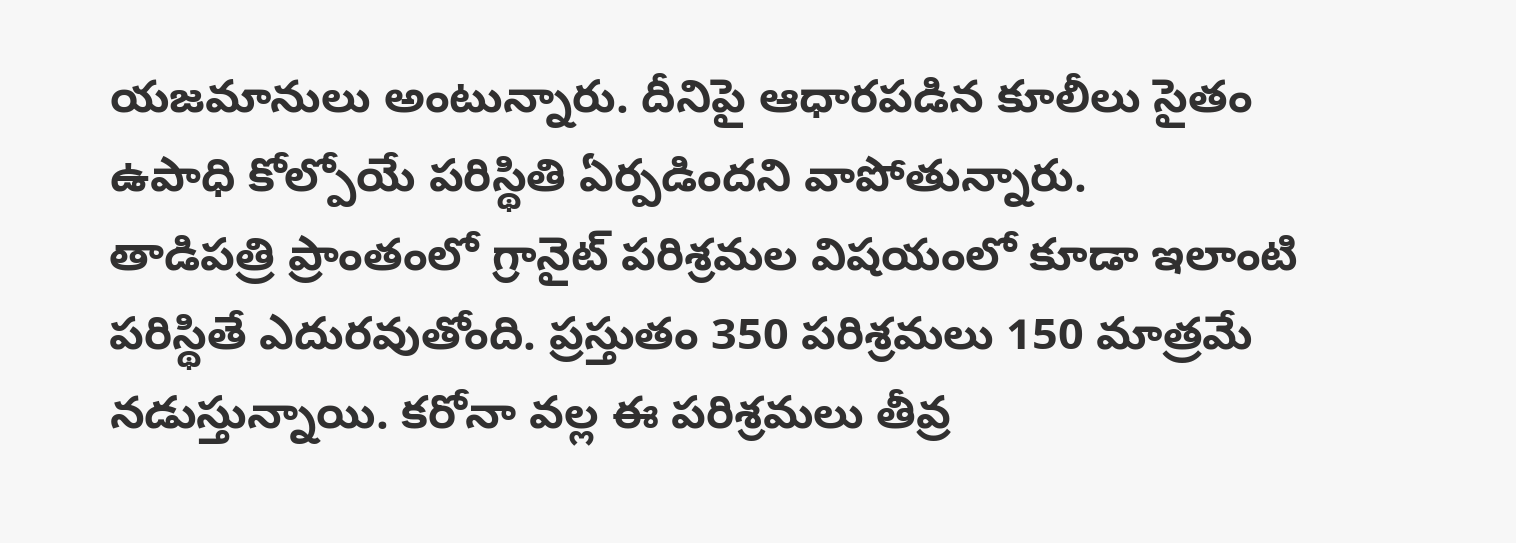యజమానులు అంటున్నారు. దీనిపై ఆధారపడిన కూలీలు సైతం ఉపాధి కోల్పోయే పరిస్థితి ఏర్పడిందని వాపోతున్నారు.
తాడిపత్రి ప్రాంతంలో గ్రానైట్ పరిశ్రమల విషయంలో కూడా ఇలాంటి పరిస్థితే ఎదురవుతోంది. ప్రస్తుతం 350 పరిశ్రమలు 150 మాత్రమే నడుస్తున్నాయి. కరోనా వల్ల ఈ పరిశ్రమలు తీవ్ర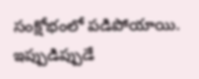సంక్షోభంలో పడిపోయాయి. ఇప్పుడిప్పుడే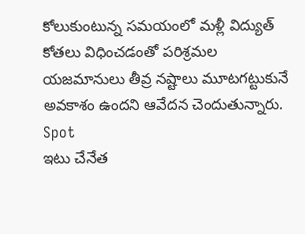కోలుకుంటున్న సమయంలో మళ్లీ విద్యుత్ కోతలు విధించడంతో పరిశ్రమల యజమానులు తీవ్ర నష్టాలు మూటగట్టుకునే అవకాశం ఉందని ఆవేదన చెందుతున్నారు. Spot
ఇటు చేనేత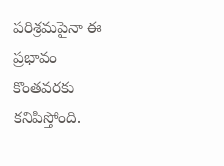పరిశ్రమపైనా ఈ ప్రభావం కొంతవరకు కనిపిస్తోంది.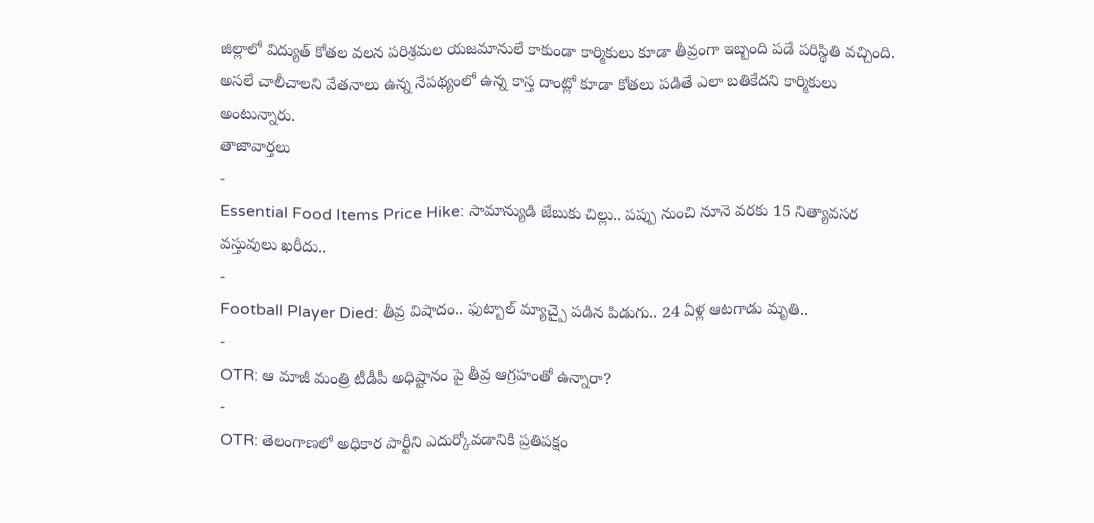జిల్లాలో విద్యుత్ కోతల వలన పరిశ్రమల యజమానులే కాకుండా కార్మికులు కూడా తీవ్రంగా ఇబ్బంది పడే పరిస్థితి వచ్చింది. అసలే చాలీచాలని వేతనాలు ఉన్న నేపథ్యంలో ఉన్న కాస్త దాంట్లో కూడా కోతలు పడితే ఎలా బతికేదని కార్మికులు అంటున్నారు.
తాజావార్తలు
-
Essential Food Items Price Hike: సామాన్యుడి జేబుకు చిల్లు.. పప్పు నుంచి నూనె వరకు 15 నిత్యావసర వస్తువులు ఖరీదు..
-
Football Player Died: తీవ్ర విషాదం.. ఫుట్బాల్ మ్యాచ్పై పడిన పిడుగు.. 24 ఏళ్ల ఆటగాడు మృతి..
-
OTR: ఆ మాజీ మంత్రి టీడీపీ అధిష్టానం పై తీవ్ర ఆగ్రహంతో ఉన్నారా?
-
OTR: తెలంగాణలో అధికార పార్టీని ఎదుర్కోవడానికి ప్రతిపక్షం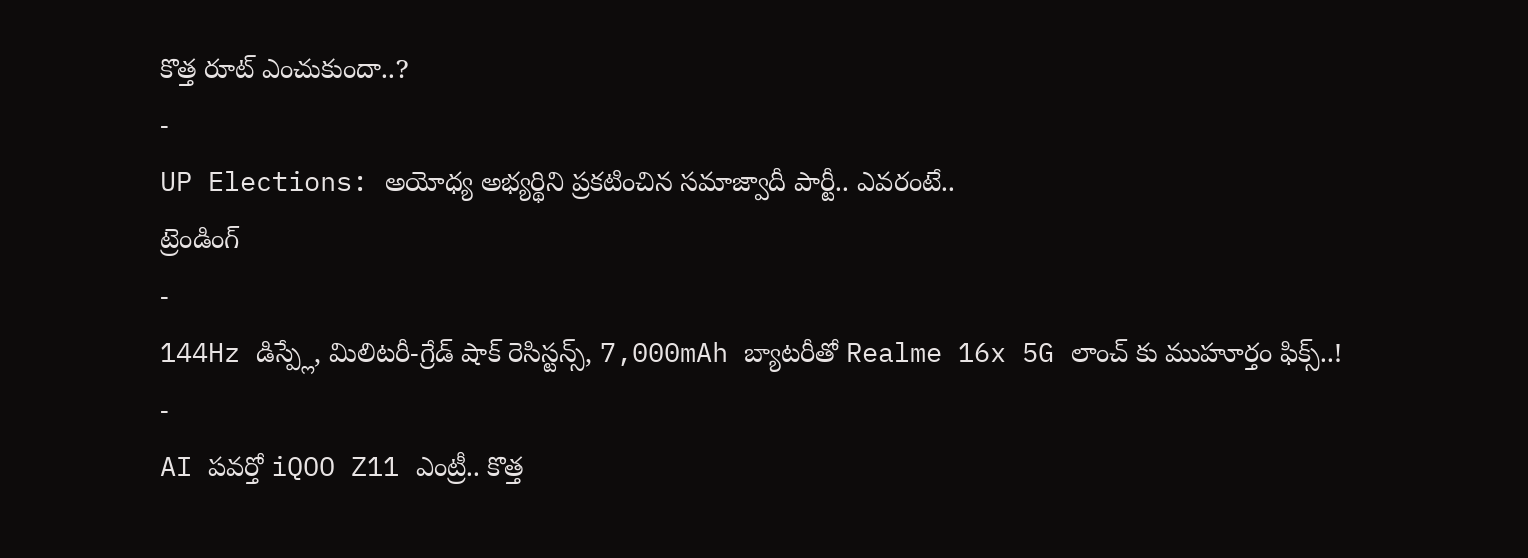కొత్త రూట్ ఎంచుకుందా..?
-
UP Elections: అయోధ్య అభ్యర్థిని ప్రకటించిన సమాజ్వాదీ పార్టీ.. ఎవరంటే..
ట్రెండింగ్
-
144Hz డిస్ప్లే, మిలిటరీ-గ్రేడ్ షాక్ రెసిస్టన్స్, 7,000mAh బ్యాటరీతో Realme 16x 5G లాంచ్ కు ముహూర్తం ఫిక్స్..!
-
AI పవర్తో iQOO Z11 ఎంట్రీ.. కొత్త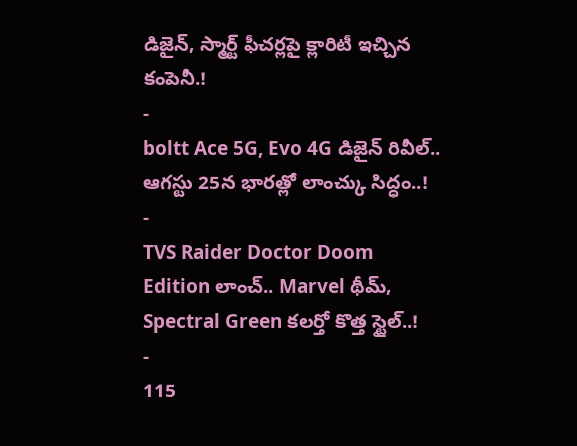డిజైన్, స్మార్ట్ ఫీచర్లపై క్లారిటీ ఇచ్చిన కంపెనీ.!
-
boltt Ace 5G, Evo 4G డిజైన్ రివీల్.. ఆగస్టు 25న భారత్లో లాంచ్కు సిద్ధం..!
-
TVS Raider Doctor Doom Edition లాంచ్.. Marvel థీమ్, Spectral Green కలర్తో కొత్త స్టైల్..!
-
115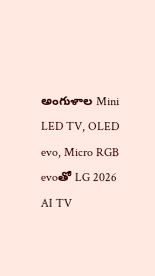అంగుళాల Mini LED TV, OLED evo, Micro RGB evoతో LG 2026 AI TV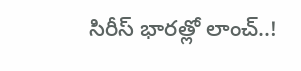సిరీస్ భారత్లో లాంచ్..!